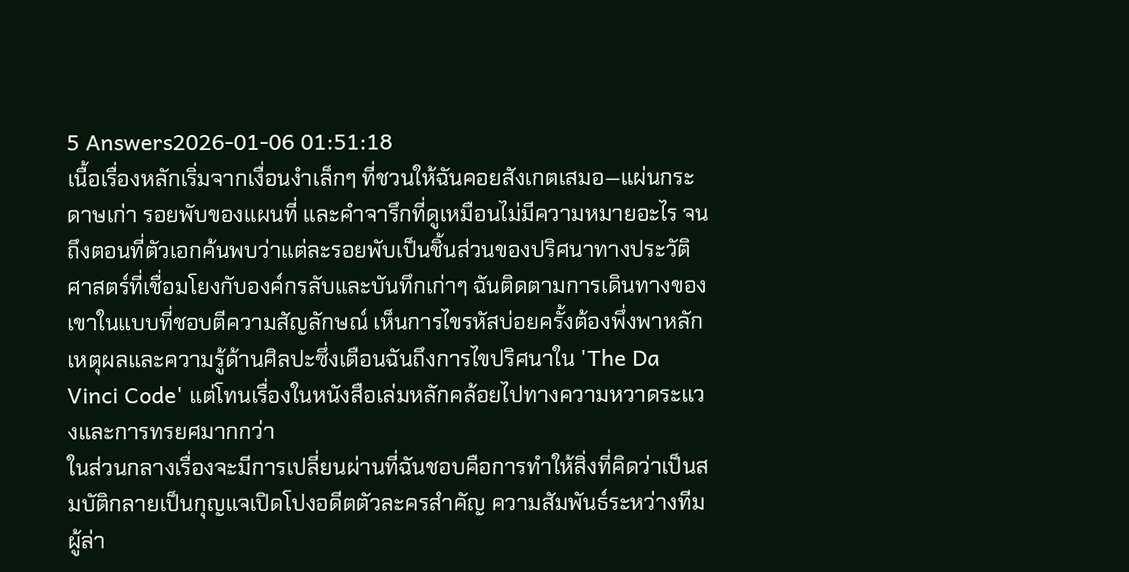5 Answers2026-01-06 01:51:18
เนื้อเรื่องหลักเริ่มจากเงื่อนงำเล็กๆ ที่ชวนให้ฉันคอยสังเกตเสมอ—แผ่นกระดาษเก่า รอยพับของแผนที่ และคำจารึกที่ดูเหมือนไม่มีความหมายอะไร จนถึงตอนที่ตัวเอกค้นพบว่าแต่ละรอยพับเป็นชิ้นส่วนของปริศนาทางประวัติศาสตร์ที่เชื่อมโยงกับองค์กรลับและบันทึกเก่าๆ ฉันติดตามการเดินทางของเขาในแบบที่ชอบตีความสัญลักษณ์ เห็นการไขรหัสบ่อยครั้งต้องพึ่งพาหลักเหตุผลและความรู้ด้านศิลปะซึ่งเตือนฉันถึงการไขปริศนาใน 'The Da Vinci Code' แต่โทนเรื่องในหนังสือเล่มหลักคล้อยไปทางความหวาดระแวงและการทรยศมากกว่า
ในส่วนกลางเรื่องจะมีการเปลี่ยนผ่านที่ฉันชอบคือการทำให้สิ่งที่คิดว่าเป็นสมบัติกลายเป็นกุญแจเปิดโปงอดีตตัวละครสำคัญ ความสัมพันธ์ระหว่างทีมผู้ล่า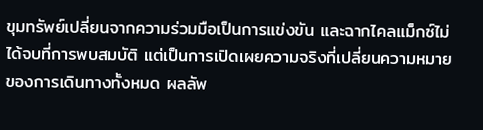ขุมทรัพย์เปลี่ยนจากความร่วมมือเป็นการแข่งขัน และฉากไคลแม็กซ์ไม่ได้จบที่การพบสมบัติ แต่เป็นการเปิดเผยความจริงที่เปลี่ยนความหมายของการเดินทางทั้งหมด ผลลัพ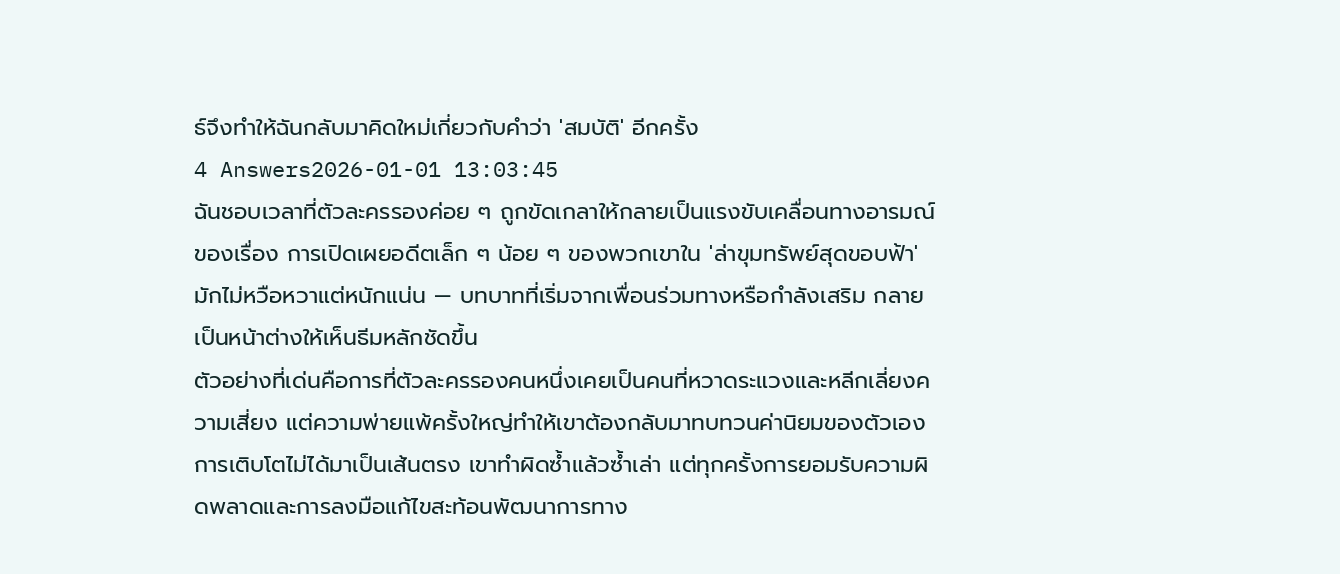ธ์จึงทำให้ฉันกลับมาคิดใหม่เกี่ยวกับคำว่า 'สมบัติ' อีกครั้ง
4 Answers2026-01-01 13:03:45
ฉันชอบเวลาที่ตัวละครรองค่อย ๆ ถูกขัดเกลาให้กลายเป็นแรงขับเคลื่อนทางอารมณ์ของเรื่อง การเปิดเผยอดีตเล็ก ๆ น้อย ๆ ของพวกเขาใน 'ล่าขุมทรัพย์สุดขอบฟ้า' มักไม่หวือหวาแต่หนักแน่น — บทบาทที่เริ่มจากเพื่อนร่วมทางหรือกำลังเสริม กลายเป็นหน้าต่างให้เห็นธีมหลักชัดขึ้น
ตัวอย่างที่เด่นคือการที่ตัวละครรองคนหนึ่งเคยเป็นคนที่หวาดระแวงและหลีกเลี่ยงความเสี่ยง แต่ความพ่ายแพ้ครั้งใหญ่ทำให้เขาต้องกลับมาทบทวนค่านิยมของตัวเอง การเติบโตไม่ได้มาเป็นเส้นตรง เขาทำผิดซ้ำแล้วซ้ำเล่า แต่ทุกครั้งการยอมรับความผิดพลาดและการลงมือแก้ไขสะท้อนพัฒนาการทาง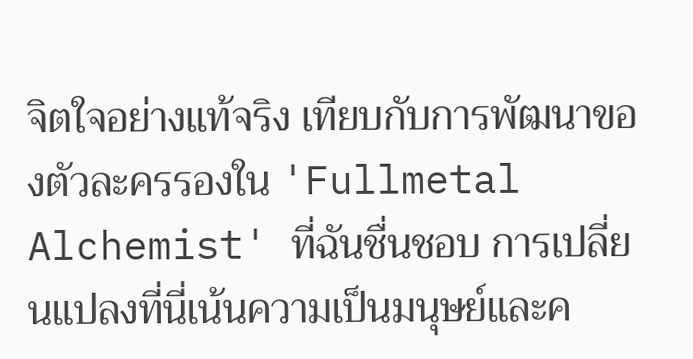จิตใจอย่างแท้จริง เทียบกับการพัฒนาของตัวละครรองใน 'Fullmetal Alchemist' ที่ฉันชื่นชอบ การเปลี่ยนแปลงที่นี่เน้นความเป็นมนุษย์และค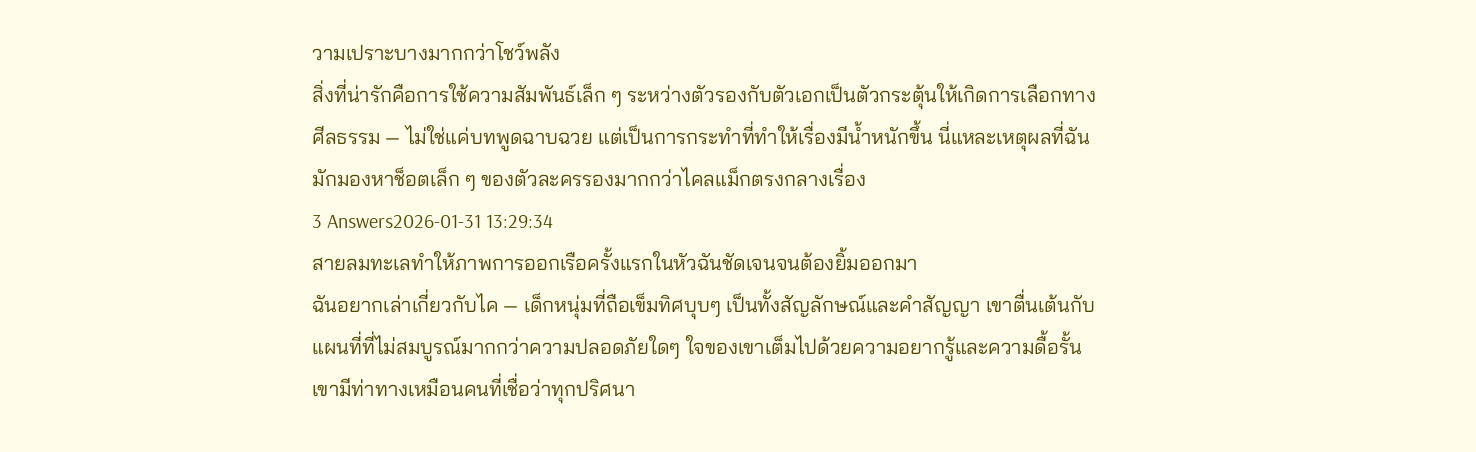วามเปราะบางมากกว่าโชว์พลัง
สิ่งที่น่ารักคือการใช้ความสัมพันธ์เล็ก ๆ ระหว่างตัวรองกับตัวเอกเป็นตัวกระตุ้นให้เกิดการเลือกทางศีลธรรม — ไม่ใช่แค่บทพูดฉาบฉวย แต่เป็นการกระทำที่ทำให้เรื่องมีน้ำหนักขึ้น นี่แหละเหตุผลที่ฉันมักมองหาช็อตเล็ก ๆ ของตัวละครรองมากกว่าไคลแม็กตรงกลางเรื่อง
3 Answers2026-01-31 13:29:34
สายลมทะเลทำให้ภาพการออกเรือครั้งแรกในหัวฉันชัดเจนจนต้องยิ้มออกมา
ฉันอยากเล่าเกี่ยวกับไค — เด็กหนุ่มที่ถือเข็มทิศบุบๆ เป็นทั้งสัญลักษณ์และคำสัญญา เขาตื่นเต้นกับแผนที่ที่ไม่สมบูรณ์มากกว่าความปลอดภัยใดๆ ใจของเขาเต็มไปด้วยความอยากรู้และความดื้อรั้น เขามีท่าทางเหมือนคนที่เชื่อว่าทุกปริศนา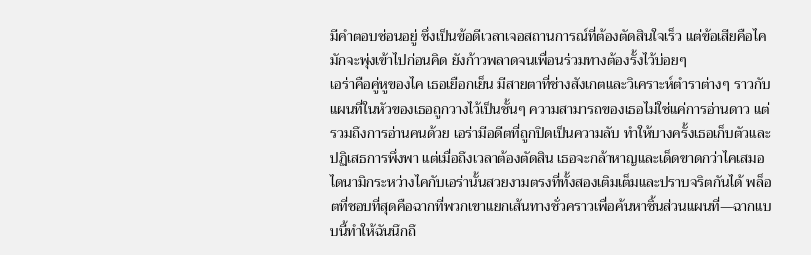มีคำตอบซ่อนอยู่ ซึ่งเป็นข้อดีเวลาเจอสถานการณ์ที่ต้องตัดสินใจเร็ว แต่ข้อเสียคือไคมักจะพุ่งเข้าไปก่อนคิด ยังก้าวพลาดจนเพื่อนร่วมทางต้องรั้งไว้บ่อยๆ
เอร่าคือคู่หูของไค เธอเยือกเย็น มีสายตาที่ช่างสังเกตและวิเคราะห์ตำราต่างๆ ราวกับแผนที่ในหัวของเธอถูกวางไว้เป็นชั้นๆ ความสามารถของเธอไม่ใช่แค่การอ่านดาว แต่รวมถึงการอ่านคนด้วย เอร่ามีอดีตที่ถูกปิดเป็นความลับ ทำให้บางครั้งเธอเก็บตัวและปฏิเสธการพึ่งพา แต่เมื่อถึงเวลาต้องตัดสิน เธอจะกล้าหาญและเด็ดขาดกว่าไคเสมอ
ไดนามิกระหว่างไคกับเอร่านั้นสวยงามตรงที่ทั้งสองเติมเต็มและปราบจริตกันได้ พล็อตที่ชอบที่สุดคือฉากที่พวกเขาแยกเส้นทางชั่วคราวเพื่อค้นหาชิ้นส่วนแผนที่—ฉากแบบนี้ทำให้ฉันนึกถึ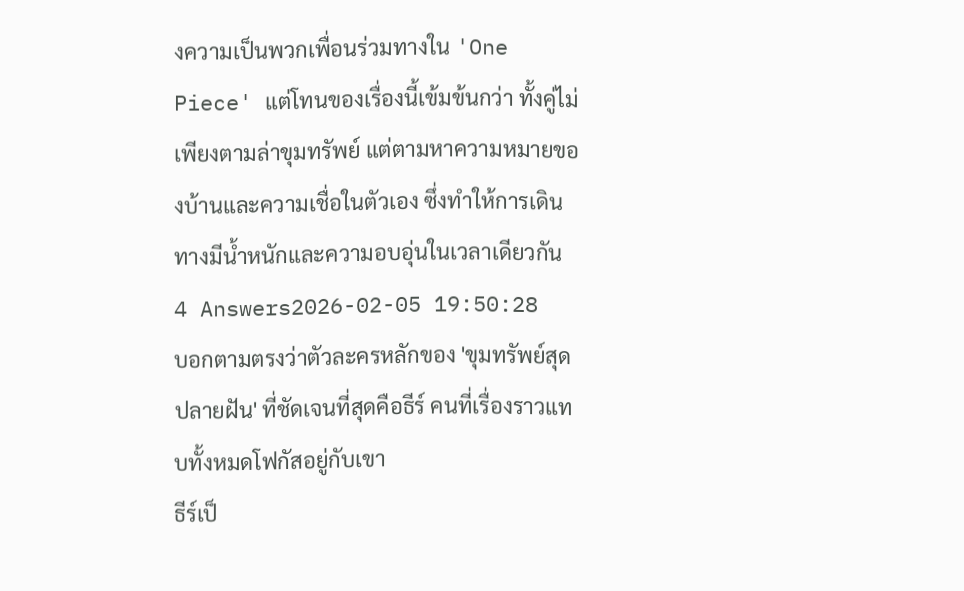งความเป็นพวกเพื่อนร่วมทางใน 'One Piece' แต่โทนของเรื่องนี้เข้มข้นกว่า ทั้งคู่ไม่เพียงตามล่าขุมทรัพย์ แต่ตามหาความหมายของบ้านและความเชื่อในตัวเอง ซึ่งทำให้การเดินทางมีน้ำหนักและความอบอุ่นในเวลาเดียวกัน
4 Answers2026-02-05 19:50:28
บอกตามตรงว่าตัวละครหลักของ 'ขุมทรัพย์สุดปลายฝัน' ที่ชัดเจนที่สุดคือธีร์ คนที่เรื่องราวแทบทั้งหมดโฟกัสอยู่กับเขา
ธีร์เป็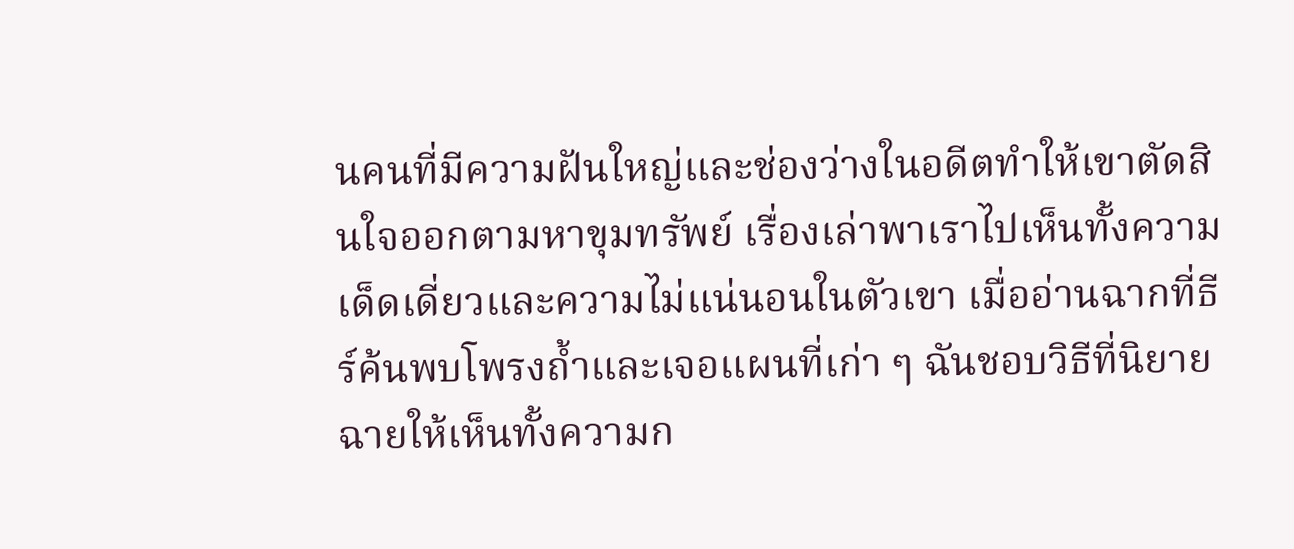นคนที่มีความฝันใหญ่และช่องว่างในอดีตทำให้เขาตัดสินใจออกตามหาขุมทรัพย์ เรื่องเล่าพาเราไปเห็นทั้งความเด็ดเดี่ยวและความไม่แน่นอนในตัวเขา เมื่ออ่านฉากที่ธีร์ค้นพบโพรงถ้ำและเจอแผนที่เก่า ๆ ฉันชอบวิธีที่นิยายฉายให้เห็นทั้งความก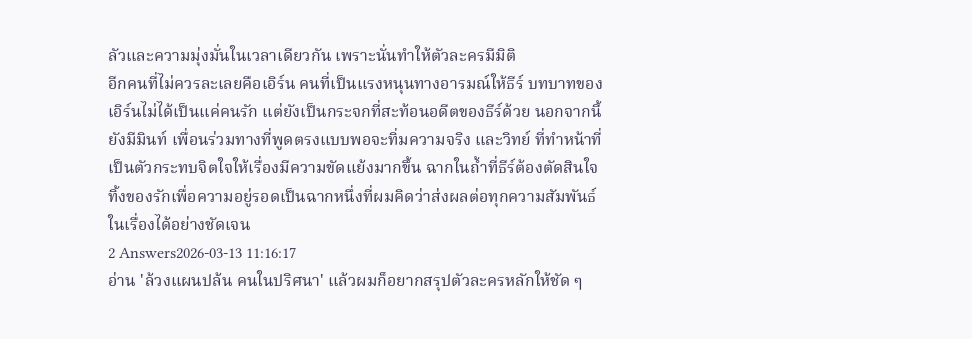ลัวและความมุ่งมั่นในเวลาเดียวกัน เพราะนั่นทำให้ตัวละครมีมิติ
อีกคนที่ไม่ควรละเลยคือเอิร์น คนที่เป็นแรงหนุนทางอารมณ์ให้ธีร์ บทบาทของเอิร์นไม่ได้เป็นแค่คนรัก แต่ยังเป็นกระจกที่สะท้อนอดีตของธีร์ด้วย นอกจากนี้ยังมีมินท์ เพื่อนร่วมทางที่พูดตรงแบบพอจะทิ่มความจริง และวิทย์ ที่ทำหน้าที่เป็นตัวกระทบจิตใจให้เรื่องมีความขัดแย้งมากขึ้น ฉากในถ้ำที่ธีร์ต้องตัดสินใจทิ้งของรักเพื่อความอยู่รอดเป็นฉากหนึ่งที่ผมคิดว่าส่งผลต่อทุกความสัมพันธ์ในเรื่องได้อย่างชัดเจน
2 Answers2026-03-13 11:16:17
อ่าน 'ล้วงแผนปล้น คนในปริศนา' แล้วผมก็อยากสรุปตัวละครหลักให้ชัด ๆ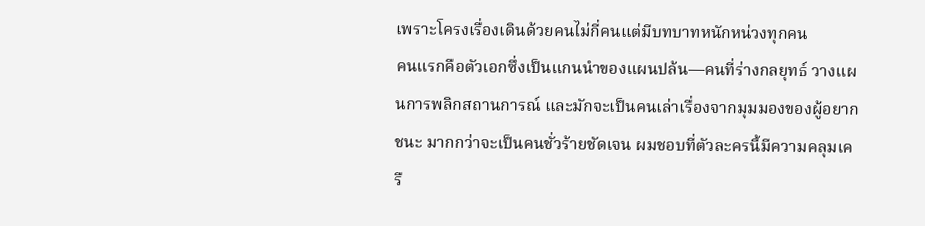เพราะโครงเรื่องเดินด้วยคนไม่กี่คนแต่มีบทบาทหนักหน่วงทุกคน
คนแรกคือตัวเอกซึ่งเป็นแกนนำของแผนปล้น—คนที่ร่างกลยุทธ์ วางแผนการพลิกสถานการณ์ และมักจะเป็นคนเล่าเรื่องจากมุมมองของผู้อยากชนะ มากกว่าจะเป็นคนชั่วร้ายชัดเจน ผมชอบที่ตัวละครนี้มีความคลุมเครื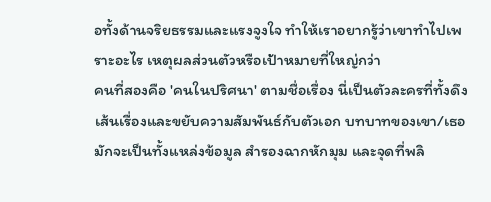อทั้งด้านจริยธรรมและแรงจูงใจ ทำให้เราอยากรู้ว่าเขาทำไปเพราะอะไร เหตุผลส่วนตัวหรือเป้าหมายที่ใหญ่กว่า
คนที่สองคือ 'คนในปริศนา' ตามชื่อเรื่อง นี่เป็นตัวละครที่ทั้งดึงเส้นเรื่องและขยับความสัมพันธ์กับตัวเอก บทบาทของเขา/เธอมักจะเป็นทั้งแหล่งข้อมูล สำรองฉากหักมุม และจุดที่พลิ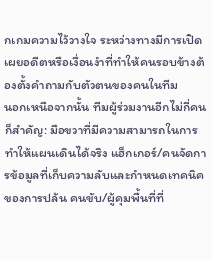กเกมความไว้วางใจ ระหว่างทางมีการเปิดเผยอดีตหรือเงื่อนงำที่ทำให้คนรอบข้างต้องตั้งคำถามกับตัวตนของคนในทีม
นอกเหนือจากนั้น ทีมผู้ร่วมงานอีกไม่กี่คนก็สำคัญ: มือขวาที่มีความสามารถในการทำให้แผนเดินได้จริง แฮ็กเกอร์/คนจัดการข้อมูลที่เก็บความลับและกำหนดเทคนิคของการปล้น คนขับ/ผู้คุมพื้นที่ที่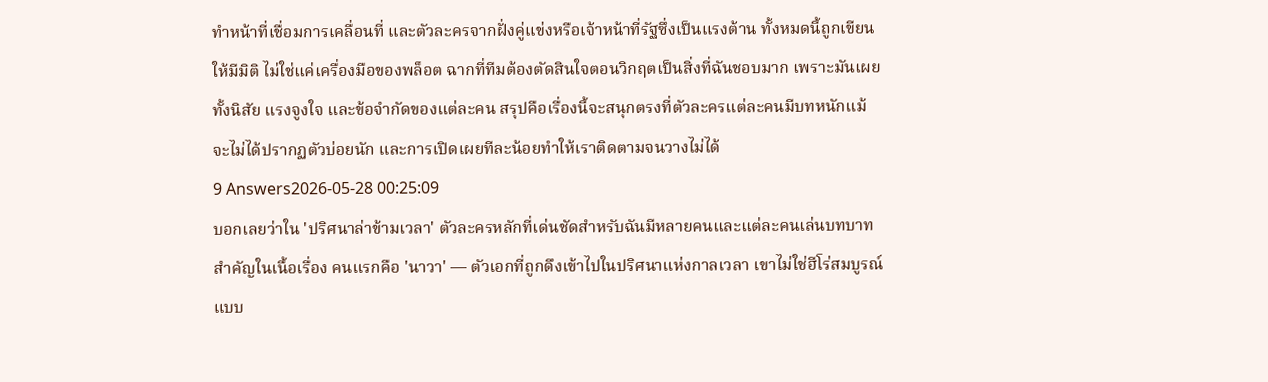ทำหน้าที่เชื่อมการเคลื่อนที่ และตัวละครจากฝั่งคู่แข่งหรือเจ้าหน้าที่รัฐซึ่งเป็นแรงต้าน ทั้งหมดนี้ถูกเขียนให้มีมิติ ไม่ใช่แค่เครื่องมือของพล็อต ฉากที่ทีมต้องตัดสินใจตอนวิกฤตเป็นสิ่งที่ฉันชอบมาก เพราะมันเผยทั้งนิสัย แรงจูงใจ และข้อจำกัดของแต่ละคน สรุปคือเรื่องนี้จะสนุกตรงที่ตัวละครแต่ละคนมีบทหนักแม้จะไม่ได้ปรากฏตัวบ่อยนัก และการเปิดเผยทีละน้อยทำให้เราติดตามจนวางไม่ได้
9 Answers2026-05-28 00:25:09
บอกเลยว่าใน 'ปริศนาล่าข้ามเวลา' ตัวละครหลักที่เด่นชัดสำหรับฉันมีหลายคนและแต่ละคนเล่นบทบาทสำคัญในเนื้อเรื่อง คนแรกคือ 'นาวา' — ตัวเอกที่ถูกดึงเข้าไปในปริศนาแห่งกาลเวลา เขาไม่ใช่ฮีโร่สมบูรณ์แบบ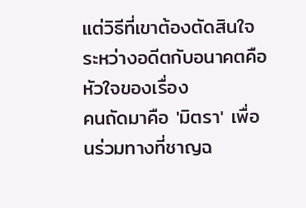แต่วิธีที่เขาต้องตัดสินใจระหว่างอดีตกับอนาคตคือหัวใจของเรื่อง
คนถัดมาคือ 'มิตรา' เพื่อนร่วมทางที่ชาญฉ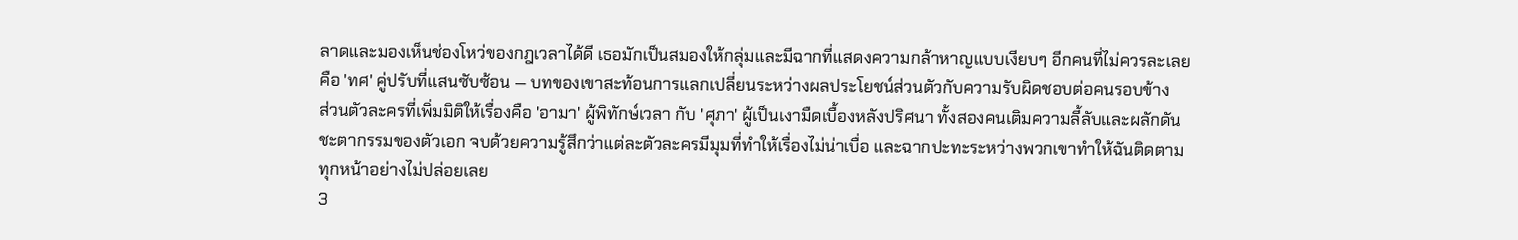ลาดและมองเห็นช่องโหว่ของกฎเวลาได้ดี เธอมักเป็นสมองให้กลุ่มและมีฉากที่แสดงความกล้าหาญแบบเงียบๆ อีกคนที่ไม่ควรละเลยคือ 'ทศ' คู่ปรับที่แสนซับซ้อน — บทของเขาสะท้อนการแลกเปลี่ยนระหว่างผลประโยชน์ส่วนตัวกับความรับผิดชอบต่อคนรอบข้าง
ส่วนตัวละครที่เพิ่มมิติให้เรื่องคือ 'อามา' ผู้พิทักษ์เวลา กับ 'ศุภา' ผู้เป็นเงามืดเบื้องหลังปริศนา ทั้งสองคนเติมความลี้ลับและผลักดันชะตากรรมของตัวเอก จบด้วยความรู้สึกว่าแต่ละตัวละครมีมุมที่ทำให้เรื่องไม่น่าเบื่อ และฉากปะทะระหว่างพวกเขาทำให้ฉันติดตามทุกหน้าอย่างไม่ปล่อยเลย
3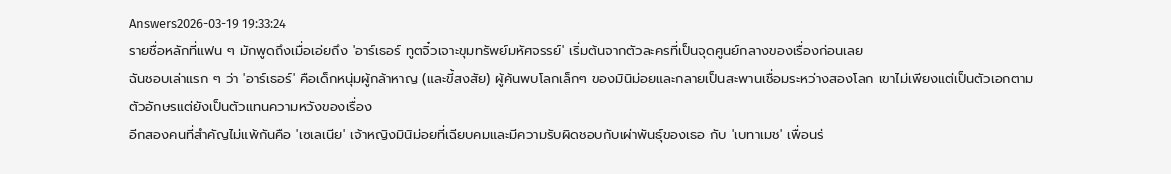Answers2026-03-19 19:33:24
รายชื่อหลักที่แฟน ๆ มักพูดถึงเมื่อเอ่ยถึง 'อาร์เธอร์ ทูตจิ๋วเจาะขุมทรัพย์มหัศจรรย์' เริ่มต้นจากตัวละครที่เป็นจุดศูนย์กลางของเรื่องก่อนเลย
ฉันชอบเล่าแรก ๆ ว่า 'อาร์เธอร์' คือเด็กหนุ่มผู้กล้าหาญ (และขี้สงสัย) ผู้ค้นพบโลกเล็กๆ ของมินิม่อยและกลายเป็นสะพานเชื่อมระหว่างสองโลก เขาไม่เพียงแต่เป็นตัวเอกตามตัวอักษรแต่ยังเป็นตัวแทนความหวังของเรื่อง
อีกสองคนที่สำคัญไม่แพ้กันคือ 'เซเลเนีย' เจ้าหญิงมินิม่อยที่เฉียบคมและมีความรับผิดชอบกับเผ่าพันธุ์ของเธอ กับ 'เบทาเมช' เพื่อนร่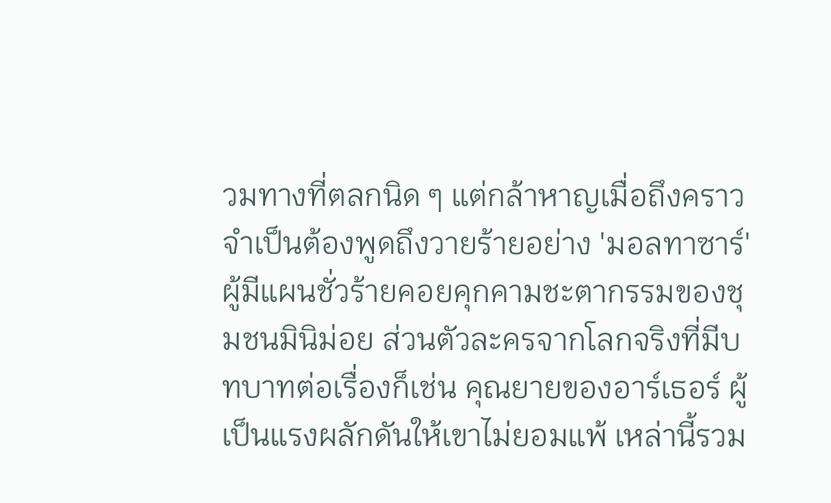วมทางที่ตลกนิด ๆ แต่กล้าหาญเมื่อถึงคราว จำเป็นต้องพูดถึงวายร้ายอย่าง 'มอลทาซาร์' ผู้มีแผนชั่วร้ายคอยคุกคามชะตากรรมของชุมชนมินิม่อย ส่วนตัวละครจากโลกจริงที่มีบทบาทต่อเรื่องก็เช่น คุณยายของอาร์เธอร์ ผู้เป็นแรงผลักดันให้เขาไม่ยอมแพ้ เหล่านี้รวม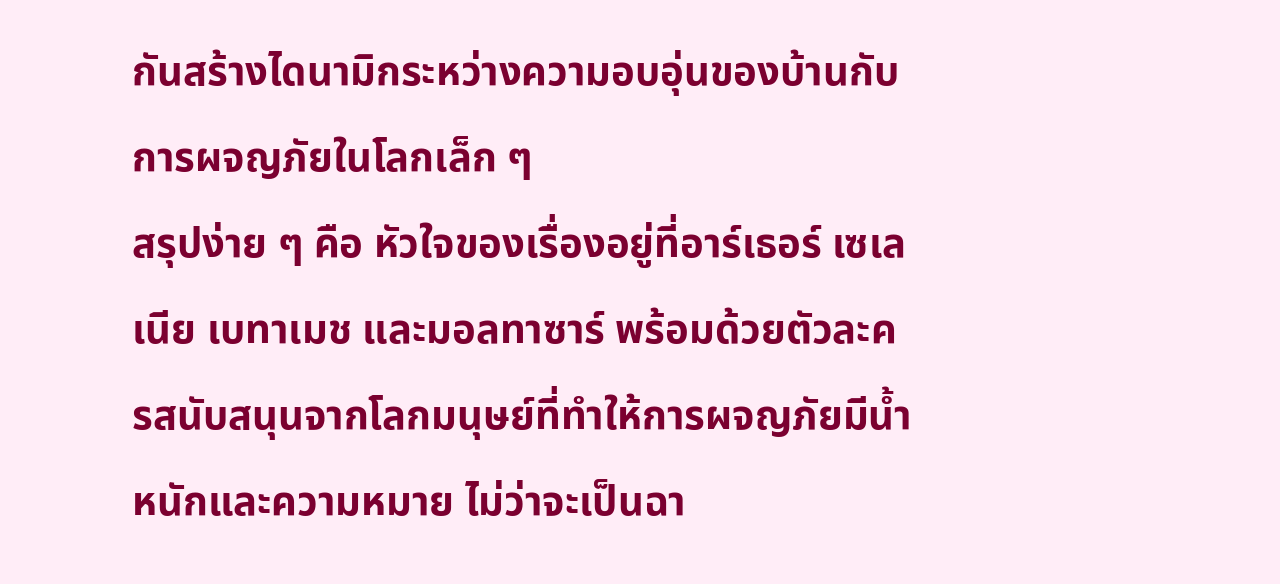กันสร้างไดนามิกระหว่างความอบอุ่นของบ้านกับการผจญภัยในโลกเล็ก ๆ
สรุปง่าย ๆ คือ หัวใจของเรื่องอยู่ที่อาร์เธอร์ เซเลเนีย เบทาเมช และมอลทาซาร์ พร้อมด้วยตัวละครสนับสนุนจากโลกมนุษย์ที่ทำให้การผจญภัยมีน้ำหนักและความหมาย ไม่ว่าจะเป็นฉา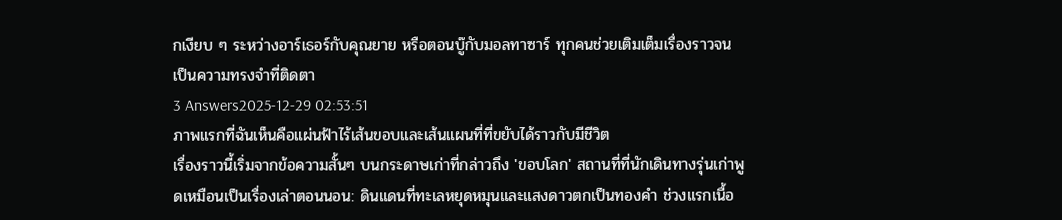กเงียบ ๆ ระหว่างอาร์เธอร์กับคุณยาย หรือตอนบู๊กับมอลทาซาร์ ทุกคนช่วยเติมเต็มเรื่องราวจนเป็นความทรงจำที่ติดตา
3 Answers2025-12-29 02:53:51
ภาพแรกที่ฉันเห็นคือแผ่นฟ้าไร้เส้นขอบและเส้นแผนที่ที่ขยับได้ราวกับมีชีวิต
เรื่องราวนี้เริ่มจากข้อความสั้นๆ บนกระดาษเก่าที่กล่าวถึง 'ขอบโลก' สถานที่ที่นักเดินทางรุ่นเก่าพูดเหมือนเป็นเรื่องเล่าตอนนอน: ดินแดนที่ทะเลหยุดหมุนและแสงดาวตกเป็นทองคำ ช่วงแรกเนื้อ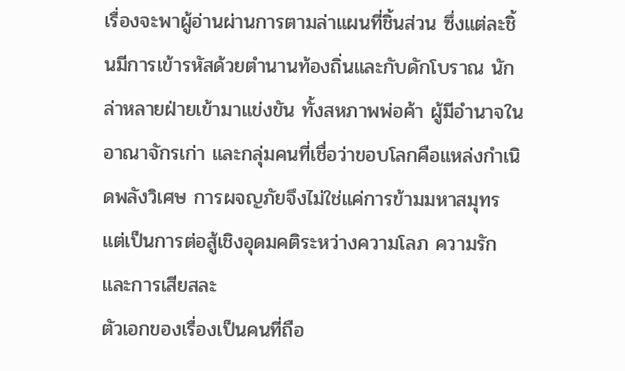เรื่องจะพาผู้อ่านผ่านการตามล่าแผนที่ชิ้นส่วน ซึ่งแต่ละชิ้นมีการเข้ารหัสด้วยตำนานท้องถิ่นและกับดักโบราณ นักล่าหลายฝ่ายเข้ามาแข่งขัน ทั้งสหภาพพ่อค้า ผู้มีอำนาจในอาณาจักรเก่า และกลุ่มคนที่เชื่อว่าขอบโลกคือแหล่งกำเนิดพลังวิเศษ การผจญภัยจึงไม่ใช่แค่การข้ามมหาสมุทร แต่เป็นการต่อสู้เชิงอุดมคติระหว่างความโลภ ความรัก และการเสียสละ
ตัวเอกของเรื่องเป็นคนที่ถือ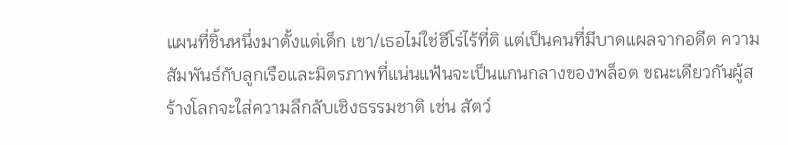แผนที่ชิ้นหนึ่งมาตั้งแต่เด็ก เขา/เธอไม่ใช่ฮีโร่ไร้ที่ติ แต่เป็นคนที่มีบาดแผลจากอดีต ความสัมพันธ์กับลูกเรือและมิตรภาพที่แน่นแฟ้นจะเป็นแกนกลางของพล็อต ขณะเดียวกันผู้สร้างโลกจะใส่ความลึกลับเชิงธรรมชาติ เช่น สัตว์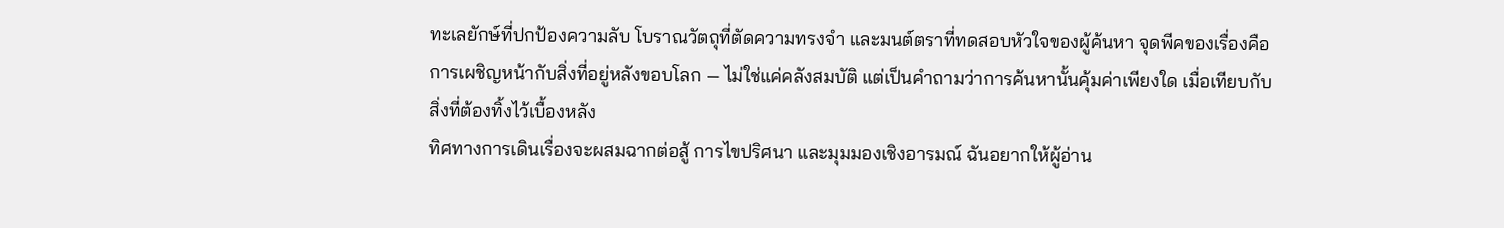ทะเลยักษ์ที่ปกป้องความลับ โบราณวัตถุที่ตัดความทรงจำ และมนต์ตราที่ทดสอบหัวใจของผู้ค้นหา จุดพีคของเรื่องคือการเผชิญหน้ากับสิ่งที่อยู่หลังขอบโลก — ไม่ใช่แค่คลังสมบัติ แต่เป็นคำถามว่าการค้นหานั้นคุ้มค่าเพียงใด เมื่อเทียบกับสิ่งที่ต้องทิ้งไว้เบื้องหลัง
ทิศทางการเดินเรื่องจะผสมฉากต่อสู้ การไขปริศนา และมุมมองเชิงอารมณ์ ฉันอยากให้ผู้อ่าน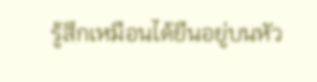รู้สึกเหมือนได้ยืนอยู่บนหัว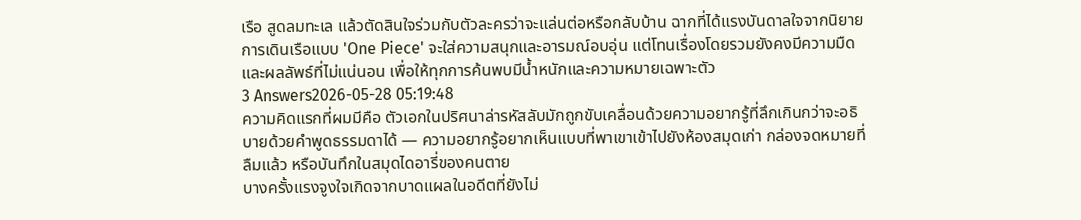เรือ สูดลมทะเล แล้วตัดสินใจร่วมกับตัวละครว่าจะแล่นต่อหรือกลับบ้าน ฉากที่ได้แรงบันดาลใจจากนิยายการเดินเรือแบบ 'One Piece' จะใส่ความสนุกและอารมณ์อบอุ่น แต่โทนเรื่องโดยรวมยังคงมีความมืดและผลลัพธ์ที่ไม่แน่นอน เพื่อให้ทุกการค้นพบมีน้ำหนักและความหมายเฉพาะตัว
3 Answers2026-05-28 05:19:48
ความคิดแรกที่ผมมีคือ ตัวเอกในปริศนาล่ารหัสลับมักถูกขับเคลื่อนด้วยความอยากรู้ที่ลึกเกินกว่าจะอธิบายด้วยคำพูดธรรมดาได้ — ความอยากรู้อยากเห็นแบบที่พาเขาเข้าไปยังห้องสมุดเก่า กล่องจดหมายที่ลืมแล้ว หรือบันทึกในสมุดไดอารี่ของคนตาย
บางครั้งแรงจูงใจเกิดจากบาดแผลในอดีตที่ยังไม่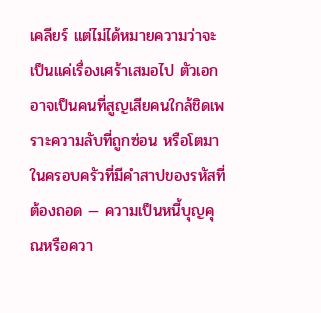เคลียร์ แต่ไม่ได้หมายความว่าจะเป็นแค่เรื่องเศร้าเสมอไป ตัวเอกอาจเป็นคนที่สูญเสียคนใกล้ชิดเพราะความลับที่ถูกซ่อน หรือโตมาในครอบครัวที่มีคำสาปของรหัสที่ต้องถอด — ความเป็นหนี้บุญคุณหรือควา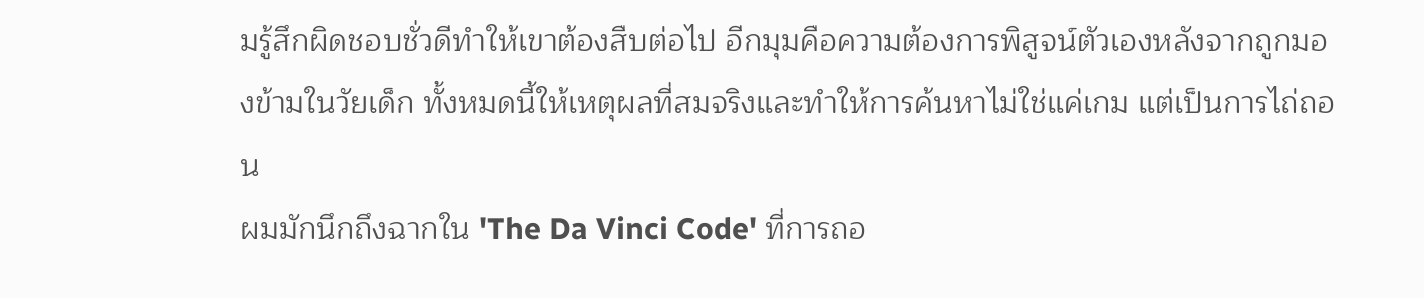มรู้สึกผิดชอบชั่วดีทำให้เขาต้องสืบต่อไป อีกมุมคือความต้องการพิสูจน์ตัวเองหลังจากถูกมองข้ามในวัยเด็ก ทั้งหมดนี้ให้เหตุผลที่สมจริงและทำให้การค้นหาไม่ใช่แค่เกม แต่เป็นการไถ่ถอน
ผมมักนึกถึงฉากใน 'The Da Vinci Code' ที่การถอ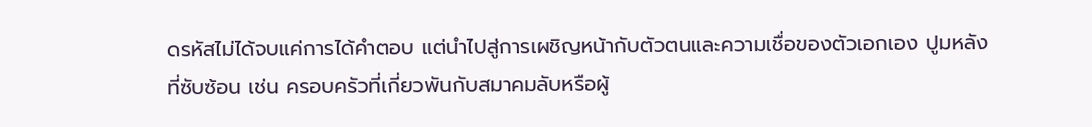ดรหัสไม่ได้จบแค่การได้คำตอบ แต่นำไปสู่การเผชิญหน้ากับตัวตนและความเชื่อของตัวเอกเอง ปูมหลังที่ซับซ้อน เช่น ครอบครัวที่เกี่ยวพันกับสมาคมลับหรือผู้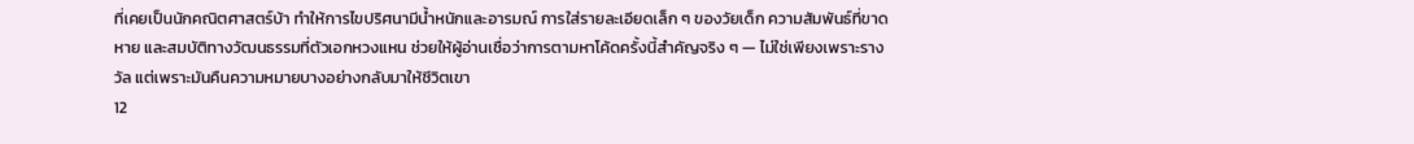ที่เคยเป็นนักคณิตศาสตร์บ้า ทำให้การไขปริศนามีน้ำหนักและอารมณ์ การใส่รายละเอียดเล็ก ๆ ของวัยเด็ก ความสัมพันธ์ที่ขาดหาย และสมบัติทางวัฒนธรรมที่ตัวเอกหวงแหน ช่วยให้ผู้อ่านเชื่อว่าการตามหาโค้ดครั้งนี้สำคัญจริง ๆ — ไม่ใช่เพียงเพราะรางวัล แต่เพราะมันคืนความหมายบางอย่างกลับมาให้ชีวิตเขา
12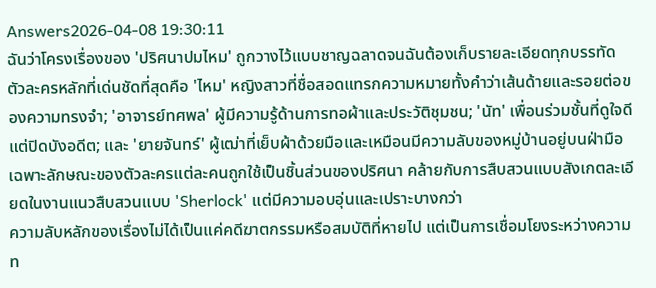Answers2026-04-08 19:30:11
ฉันว่าโครงเรื่องของ 'ปริศนาปมไหม' ถูกวางไว้แบบชาญฉลาดจนฉันต้องเก็บรายละเอียดทุกบรรทัด
ตัวละครหลักที่เด่นชัดที่สุดคือ 'ไหม' หญิงสาวที่ชื่อสอดแทรกความหมายทั้งคำว่าเส้นด้ายและรอยต่อของความทรงจำ; 'อาจารย์ทศพล' ผู้มีความรู้ด้านการทอผ้าและประวัติชุมชน; 'นัท' เพื่อนร่วมชั้นที่ดูใจดีแต่ปิดบังอดีต; และ 'ยายจันทร์' ผู้เฒ่าที่เย็บผ้าด้วยมือและเหมือนมีความลับของหมู่บ้านอยู่บนฝ่ามือ เฉพาะลักษณะของตัวละครแต่ละคนถูกใช้เป็นชิ้นส่วนของปริศนา คล้ายกับการสืบสวนแบบสังเกตละเอียดในงานแนวสืบสวนแบบ 'Sherlock' แต่มีความอบอุ่นและเปราะบางกว่า
ความลับหลักของเรื่องไม่ได้เป็นแค่คดีฆาตกรรมหรือสมบัติที่หายไป แต่เป็นการเชื่อมโยงระหว่างความท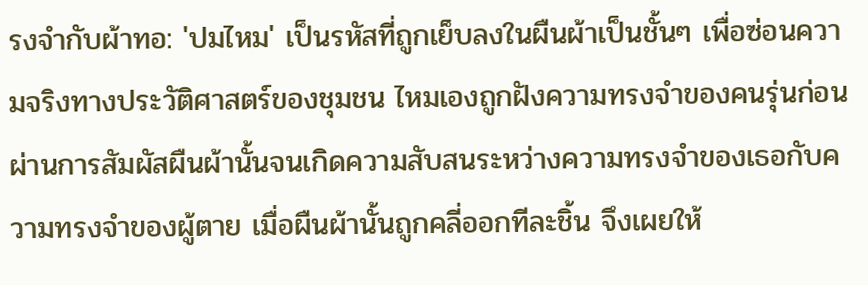รงจำกับผ้าทอ: 'ปมไหม' เป็นรหัสที่ถูกเย็บลงในผืนผ้าเป็นชั้นๆ เพื่อซ่อนความจริงทางประวัติศาสตร์ของชุมชน ไหมเองถูกฝังความทรงจำของคนรุ่นก่อนผ่านการสัมผัสผืนผ้านั้นจนเกิดความสับสนระหว่างความทรงจำของเธอกับความทรงจำของผู้ตาย เมื่อผืนผ้านั้นถูกคลี่ออกทีละชิ้น จึงเผยให้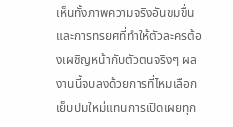เห็นทั้งภาพความจริงอันขมขื่นและการทรยศที่ทำให้ตัวละครต้องเผชิญหน้ากับตัวตนจริงๆ ผลงานนี้จบลงด้วยการที่ไหมเลือกเย็บปมใหม่แทนการเปิดเผยทุก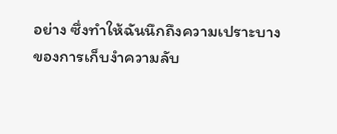อย่าง ซึ่งทำให้ฉันนึกถึงความเปราะบางของการเก็บงำความลับ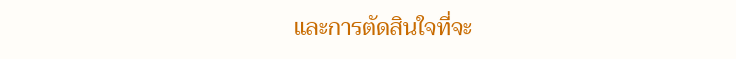และการตัดสินใจที่จะ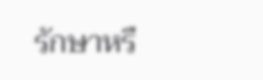รักษาหรื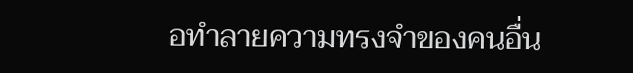อทำลายความทรงจำของคนอื่น